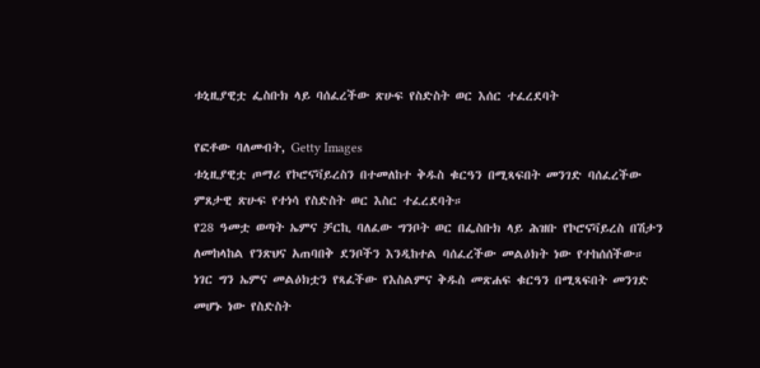ቱኒዚያዊቷ ፌስቡክ ላይ ባሰፈረችው ጽሁፍ የስድስት ወር እሰር ተፈረደባት

የፎቶው ባለመብት, Getty Images
ቱኒዚያዊቷ ጦማሪ የኮሮናቫይረስን በተመለከተ ቅዱስ ቁርዓን በሚጻፍበት መንገድ ባሰፈረችው ምጸታዊ ጽሁፍ የተነሳ የስድስት ወር እስር ተፈረደባት።
የ28 ዓመቷ ወጣት ኤምና ቻርኪ ባለፈው ግንቦት ወር በፌስቡክ ላይ ሕዝቡ የኮሮናቫይረስ በሽታን ለመከላከል የንጽህና አጠባበቅ ደንቦችን እንዲከተል ባሰፈረችው መልዕክት ነው የተከሰሰችው።
ነገር ግን ኤምና መልዕክቷን የጻፈችው የእስልምና ቅዱስ መጽሐፍ ቁርዓን በሚጻፍበት መንገድ መሆኑ ነው የስድስት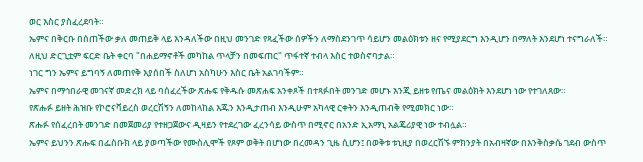ወር እስር ያስፈረደባት።
ኤምና በቅርቡ በሰጠችው ቃለ መጠይቅ ላይ እንዳለችው በዚህ መንገድ የጻፈችው ሰዎችን ለማስደንገጥ ሳይሆን መልዕክቱን ዘና የሚያደርግ እንዲሆን በማለት እንደሆነ ተናግራለች።
ለዚህ ድርጊቷም ፍርድ ቤት ቀርባ "በሐይማኖቶች መካከል ጥላቻን በመፍጠር" ጥፋተኛ ተብላ እስር ተወስኖባታል።
ነገር ግን ኤምና ይግባኝ ለመጠየቅ እያሰበች ስለሆነ አስካሁን እስር ቤት አልገባችም።
ኤምና በማኅበራዊ መገናኛ መድረክ ላይ ባሰፈረችው ጽሑፍ የቅዱሱ መጽሐፍ አንቀጾች በተጻፉበት መንገድ መሆኑ እንጂ ይዘቱ የጤና መልዕክት እንደሆነ ነው የተገለጸው።
የጽሑፉ ይዘት ሕዝቡ የኮሮናቫይረስ ወረርሽኝን ለመከላከል እጁን እንዲታጠብ እንዲሁም አካላዊ ርቀትን እንዲጠብቅ የሚመክር ነው።
ጽሑፉ የሰፈረበት መንገድ በመጀመሪያ የተዘጋጀውና ዲዛይን የተደረገው ፈረንሳይ ውስጥ በሚኖር በአንድ ኢአማኒ አልጄሪያዊ ነው ተብሏል።
ኤምና ይህንን ጽሑፍ በፌስቡክ ላይ ያወጣችው የሙስሊሞች የጾም ወቅት በሆነው በረመዳን ጊዜ ሲሆን፤ በወቅቱ ቱኒዚያ በወረርሽኙ ምክንያት በአብዛኛው በእንቅስቃሴ ገደብ ውስጥ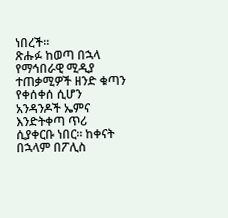ነበረች።
ጽሑፉ ከወጣ በኋላ የማኅበራዊ ሚዲያ ተጠቃሚዎች ዘንድ ቁጣን የቀሰቀሰ ሲሆን አንዳንዶች ኤምና እንድትቀጣ ጥሪ ሲያቀርቡ ነበር። ከቀናት በኋላም በፖሊስ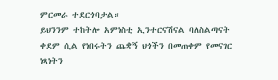ምርመራ ተደርጎባታል።
ይህንንም ተከትሎ አምነስቲ ኢንተርናሽናል ባለስልጣናት ቀደም ሲል የነበሩትን ጨቋኝ ህጎችን በመጠቀም የመናገር ነጻነትን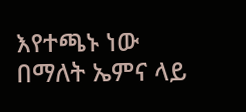እየተጫኑ ነው በማለት ኤምና ላይ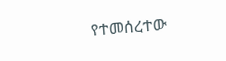የተመሰረተው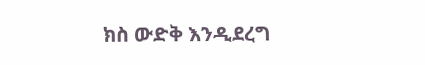ክስ ውድቅ እንዲደረግ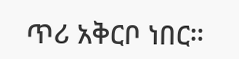ጥሪ አቅርቦ ነበር።